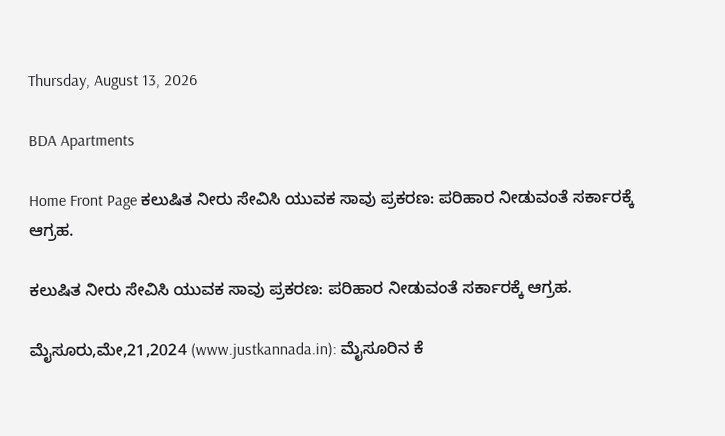Thursday, August 13, 2026

BDA Apartments

Home Front Page ಕಲುಷಿತ ನೀರು ಸೇವಿಸಿ ಯುವಕ ಸಾವು ಪ್ರಕರಣ: ಪರಿಹಾರ ನೀಡುವಂತೆ ಸರ್ಕಾರಕ್ಕೆ ಆಗ್ರಹ.

ಕಲುಷಿತ ನೀರು ಸೇವಿಸಿ ಯುವಕ ಸಾವು ಪ್ರಕರಣ: ಪರಿಹಾರ ನೀಡುವಂತೆ ಸರ್ಕಾರಕ್ಕೆ ಆಗ್ರಹ.

ಮೈಸೂರು,ಮೇ,21,2024 (www.justkannada.in): ಮೈಸೂರಿನ ಕೆ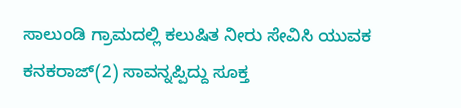ಸಾಲುಂಡಿ ಗ್ರಾಮದಲ್ಲಿ ಕಲುಷಿತ ನೀರು ಸೇವಿಸಿ ಯುವಕ ಕನಕರಾಜ್(2) ಸಾವನ್ನಪ್ಪಿದ್ದು ಸೂಕ್ತ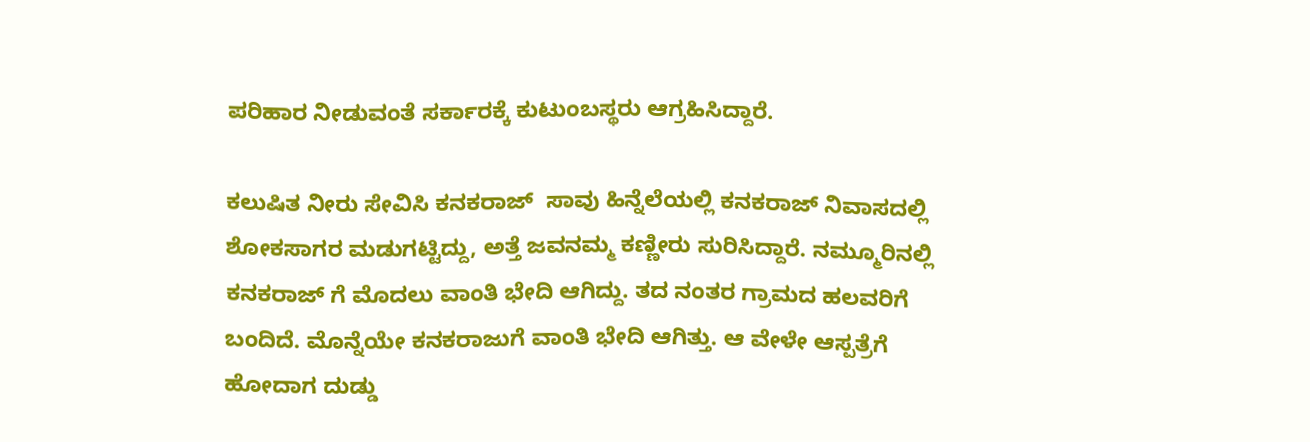ಪರಿಹಾರ ನೀಡುವಂತೆ ಸರ್ಕಾರಕ್ಕೆ ಕುಟುಂಬಸ್ಥರು ಆಗ್ರಹಿಸಿದ್ದಾರೆ.

ಕಲುಷಿತ ನೀರು ಸೇವಿಸಿ ಕನಕರಾಜ್  ಸಾವು ಹಿನ್ನೆಲೆಯಲ್ಲಿ ಕನಕರಾಜ್ ನಿವಾಸದಲ್ಲಿ ಶೋಕಸಾಗರ ಮಡುಗಟ್ಟಿದ್ದು, ಅತ್ತೆ ಜವನಮ್ಮ ಕಣ್ಣೀರು ಸುರಿಸಿದ್ದಾರೆ. ನಮ್ಮೂರಿನಲ್ಲಿ ಕನಕರಾಜ್ ಗೆ ಮೊದಲು ವಾಂತಿ ಭೇದಿ ಆಗಿದ್ದು. ತದ ನಂತರ ಗ್ರಾಮದ ಹಲವರಿಗೆ ಬಂದಿದೆ. ಮೊನ್ನೆಯೇ ಕನಕರಾಜುಗೆ ವಾಂತಿ ಭೇದಿ ಆಗಿತ್ತು. ಆ ವೇಳೇ ಆಸ್ಪತ್ರೆಗೆ ಹೋದಾಗ ದುಡ್ಡು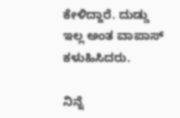ಕೇಳಿದ್ದಾರೆ. ದುಡ್ಡು ಇಲ್ಲ ಅಂತ ವಾಪಾಸ್ ಕಳುಹಿಸಿದರು.

ನಿನ್ನೆ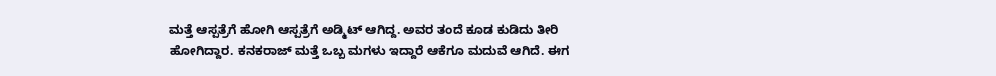ಮತ್ತೆ ಆಸ್ಪತ್ರೆಗೆ ಹೋಗಿ ಆಸ್ಪತ್ರೆಗೆ ಅಡ್ಮಿಟ್ ಆಗಿದ್ದ. ಅವರ ತಂದೆ ಕೂಡ ಕುಡಿದು ತೀರಿ ಹೋಗಿದ್ದಾರ. ಕನಕರಾಜ್ ಮತ್ತೆ ಒಬ್ಬ ಮಗಳು ಇದ್ದಾರೆ ಆಕೆಗೂ ಮದುವೆ ಆಗಿದೆ. ಈಗ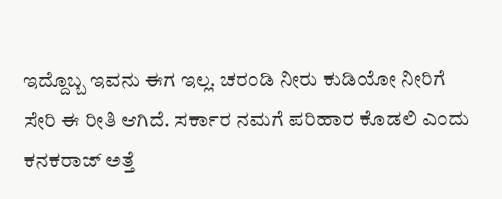ಇದ್ದೊಬ್ಬ ಇವನು ಈಗ ಇಲ್ಲ. ಚರಂಡಿ ನೀರು ಕುಡಿಯೋ ನೀರಿಗೆ ಸೇರಿ ಈ ರೀತಿ ಆಗಿದೆ. ಸರ್ಕಾರ ನಮಗೆ ಪರಿಹಾರ ಕೊಡಲಿ ಎಂದು ಕನಕರಾಜ್ ಅತ್ತೆ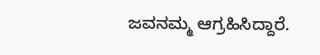ಜವನಮ್ಮ ಆಗ್ರಹಿಸಿದ್ದಾರೆ.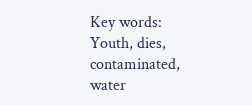Key words: Youth, dies, contaminated, water